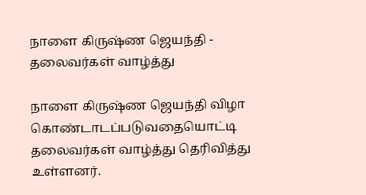நாளை கிருஷ்ண ஜெயந்தி - தலைவர்கள் வாழ்த்து

நாளை கிருஷ்ண ஜெயந்தி விழா கொண்டாடப்படுவதையொட்டி தலைவர்கள் வாழ்த்து தெரிவித்து உள்ளனர்.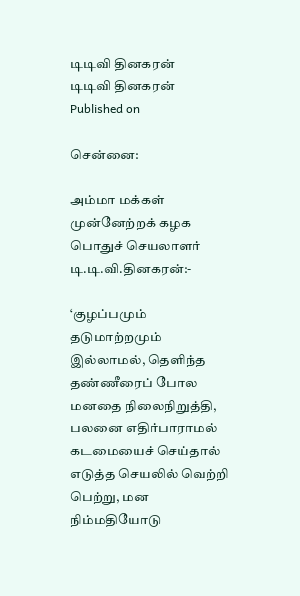டிடிவி தினகரன்
டிடிவி தினகரன்
Published on

சென்னை:

அம்மா மக்கள் முன்னேற்றக் கழக பொதுச் செயலாளர் டி.டி.வி.தினகரன்:-

‘குழப்பமும் தடுமாற்றமும் இல்லாமல், தெளிந்த தண்ணீரைப் போல மனதை நிலைநிறுத்தி, பலனை எதிர்பாராமல் கடமையைச் செய்தால் எடுத்த செயலில் வெற்றி பெற்று, மன நிம்மதியோடு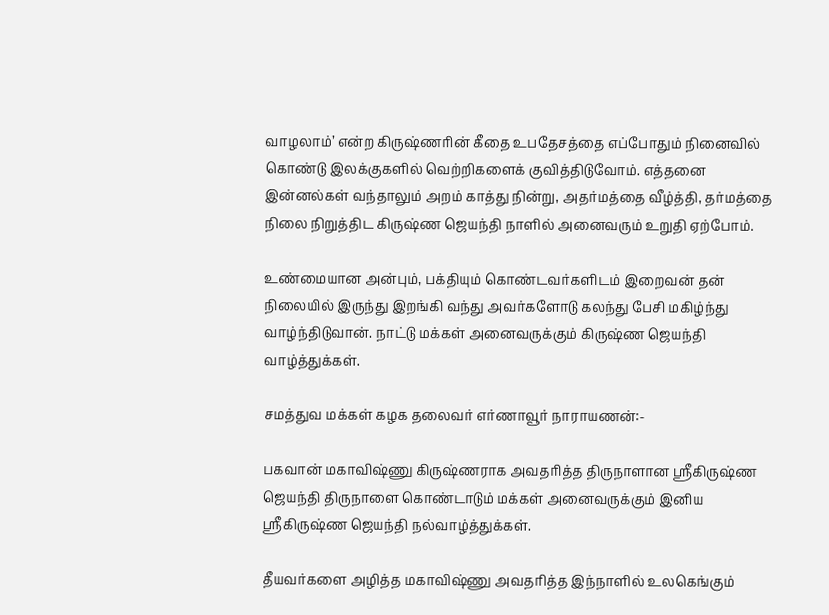வாழலாம்’ என்ற கிருஷ்ணரின் கீதை உபதேசத்தை எப்போதும் நினைவில் கொண்டு இலக்குகளில் வெற்றிகளைக் குவித்திடுவோம். எத்தனை இன்னல்கள் வந்தாலும் அறம் காத்து நின்று, அதர்மத்தை வீழ்த்தி, தர்மத்தை நிலை நிறுத்திட கிருஷ்ண ஜெயந்தி நாளில் அனைவரும் உறுதி ஏற்போம்.

உண்மையான அன்பும், பக்தியும் கொண்டவர்களிடம் இறைவன் தன் நிலையில் இருந்து இறங்கி வந்து அவர்களோடு கலந்து பேசி மகிழ்ந்து வாழ்ந்திடுவான். நாட்டு மக்கள் அனைவருக்கும் கிருஷ்ண ஜெயந்தி வாழ்த்துக்கள்.

சமத்துவ மக்கள் கழக தலைவர் எர்ணாவூர் நாராயணன்:-

பகவான் மகாவிஷ்ணு கிருஷ்ணராக அவதரித்த திருநாளான ஸ்ரீகிருஷ்ண ஜெயந்தி திருநாளை கொண்டாடும் மக்கள் அனைவருக்கும் இனிய ஸ்ரீகிருஷ்ண ஜெயந்தி நல்வாழ்த்துக்கள்.

தீயவர்களை அழித்த மகாவிஷ்ணு அவதரித்த இந்நாளில் உலகெங்கும்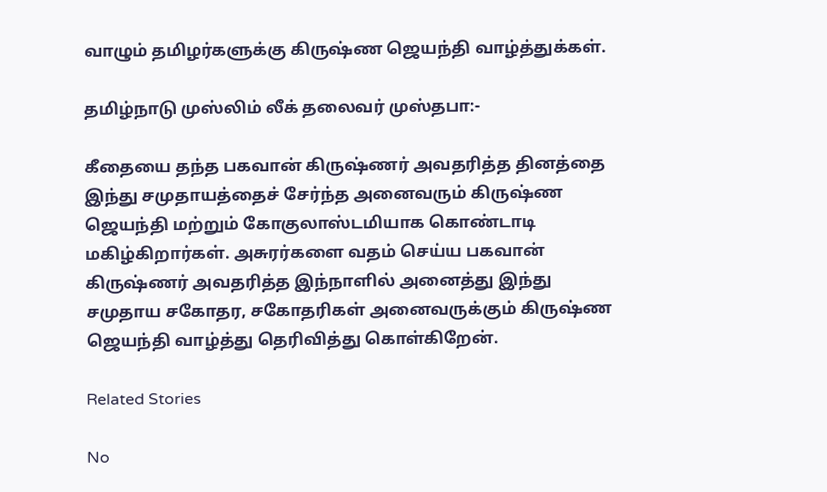வாழும் தமிழர்களுக்கு கிருஷ்ண ஜெயந்தி வாழ்த்துக்கள்.

தமிழ்நாடு முஸ்லிம் லீக் தலைவர் முஸ்தபா:-

கீதையை தந்த பகவான் கிருஷ்ணர் அவதரித்த தினத்தை இந்து சமுதாயத்தைச் சேர்ந்த அனைவரும் கிருஷ்ண ஜெயந்தி மற்றும் கோகுலாஸ்டமியாக கொண்டாடி மகிழ்கிறார்கள். அசுரர்களை வதம் செய்ய பகவான் கிருஷ்ணர் அவதரித்த இந்நாளில் அனைத்து இந்து சமுதாய சகோதர, சகோதரிகள் அனைவருக்கும் கிருஷ்ண ஜெயந்தி வாழ்த்து தெரிவித்து கொள்கிறேன்.

Related Stories

No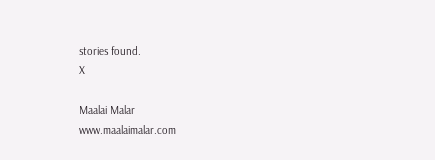stories found.
X

Maalai Malar
www.maalaimalar.com